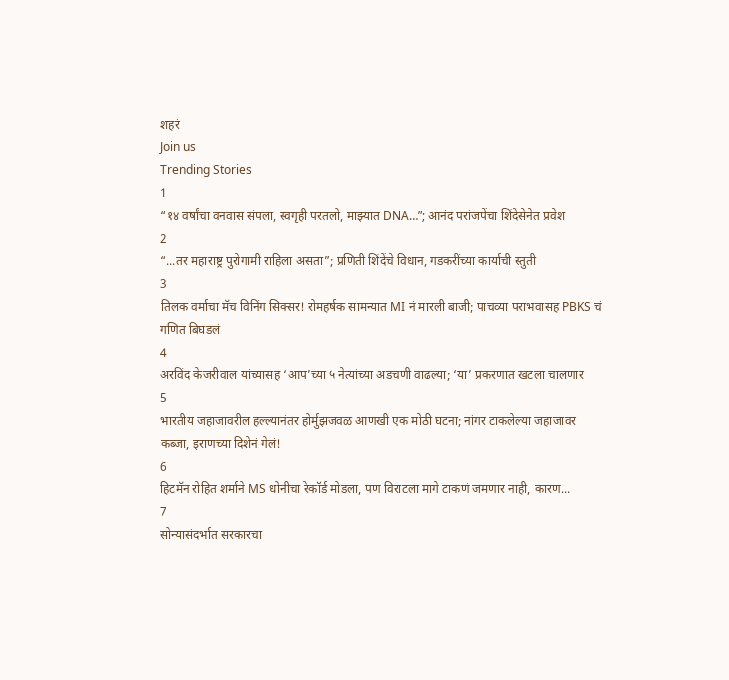शहरं
Join us
Trending Stories
1
“१४ वर्षांचा वनवास संपला, स्वगृही परतलो, माझ्यात DNA…”; आनंद परांजपेंचा शिंदेसेनेत प्रवेश
2
“...तर महाराष्ट्र पुरोगामी राहिला असता”; प्रणिती शिंदेंचे विधान, गडकरींच्या कार्याची स्तुती
3
तिलक वर्माचा मॅच विनिंग सिक्सर! रोमहर्षक सामन्यात MI नं मारली बाजी; पाचव्या पराभवासह PBKS चं गणित बिघडलं
4
अरविंद केजरीवाल यांच्यासह ‘आप’च्या ५ नेत्यांच्या अडचणी वाढल्या; ‘या’ प्रकरणात खटला चालणार
5
भारतीय जहाजावरील हल्ल्यानंतर होर्मुझजवळ आणखी एक मोठी घटना; नांगर टाकलेल्या जहाजावर कब्जा, इराणच्या दिशेनं गेलं!
6
हिटमॅन रोहित शर्माने MS धोनीचा रेकॉर्ड मोडला, पण विराटला मागे टाकणं जमणार नाही, कारण...
7
सोन्यासंदर्भात सरकारचा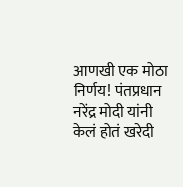आणखी एक मोठा निर्णय! पंतप्रधान नरेंद्र मोदी यांनी केलं होतं खरेदी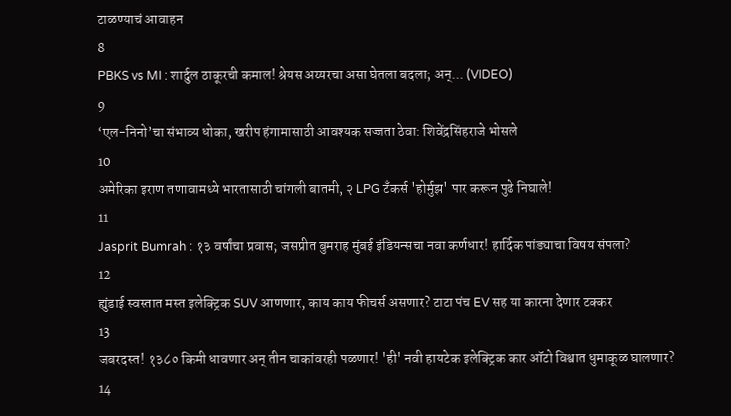टाळण्याचं आवाहन
8
PBKS vs MI : शार्दुल ठाकूरची कमाल! श्रेयस अय्यरचा असा घेतला बदला; अन्... (VIDEO)
9
‘एल-निनो’चा संभाव्य धोका, खरीप हंगामासाठी आवश्यक सज्जता ठेवा: शिवेंद्रसिंहराजे भोसले
10
अमेरिका इराण तणावामध्ये भारतासाठी चांगली बातमी, २ LPG टँकर्स 'होर्मुझ' पार करून पुढे निघाले!
11
Jasprit Bumrah : १३ वर्षांचा प्रवास; जसप्रीत बुमराह मुंबई इंडियन्सचा नवा कर्णधार! हार्दिक पांड्याचा विषय संपला?
12
ह्युंडाई स्वस्तात मस्त इलेक्ट्रिक SUV आणणार, काय काय फीचर्स असणार? टाटा पंच EV सह या कारना देणार टक्कर
13
जबरदस्त! १३८० किमी धावणार अन् तीन चाकांवरही पळणार! 'ही' नवी हायटेक इलेक्ट्रिक कार ऑटो विश्वात धुमाकूळ घालणार?
14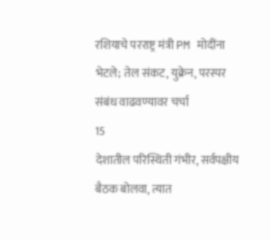रशियाचे परराष्ट्र मंत्री PM मोदींना भेटले; तेल संकट, युक्रेन, परस्पर संबंध वाढवण्यावर चर्चा
15
देशातील परिस्थिती गंभीर, सर्वपक्षीय बैठक बोलवा, त्यात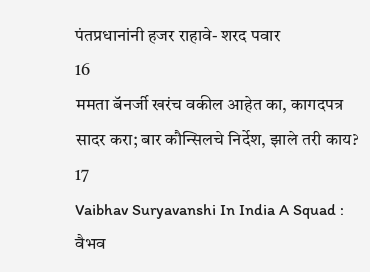पंतप्रधानांनी हजर राहावे- शरद पवार
16
ममता बॅनर्जी खरंच वकील आहेत का, कागदपत्र सादर करा; बार कौन्सिलचे निर्देश, झाले तरी काय?
17
Vaibhav Suryavanshi In India A Squad : वैभव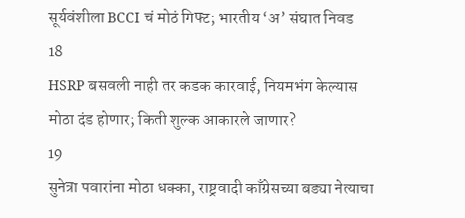सूर्यवंशीला BCCI चं मोठं गिफ्ट; भारतीय ‘अ’ संघात निवड
18
HSRP बसवली नाही तर कडक कारवाई, नियमभंग केल्यास मोठा दंड होणार; किती शुल्क आकारले जाणार?
19
सुनेत्रा पवारांना मोठा धक्का, राष्ट्रवादी काँग्रेसच्या बड्या नेत्याचा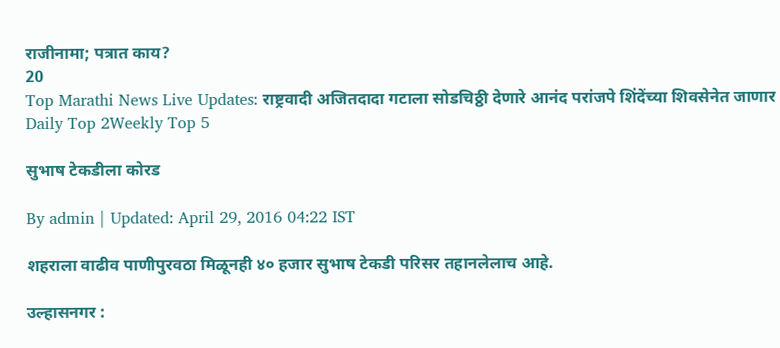राजीनामा; पत्रात काय?
20
Top Marathi News Live Updates: राष्ट्रवादी अजितदादा गटाला सोडचिठ्ठी देणारे आनंद परांजपे शिंदेंच्या शिवसेनेत जाणार
Daily Top 2Weekly Top 5

सुभाष टेकडीला कोरड

By admin | Updated: April 29, 2016 04:22 IST

शहराला वाढीव पाणीपुरवठा मिळूनही ४० हजार सुभाष टेकडी परिसर तहानलेलाच आहे.

उल्हासनगर :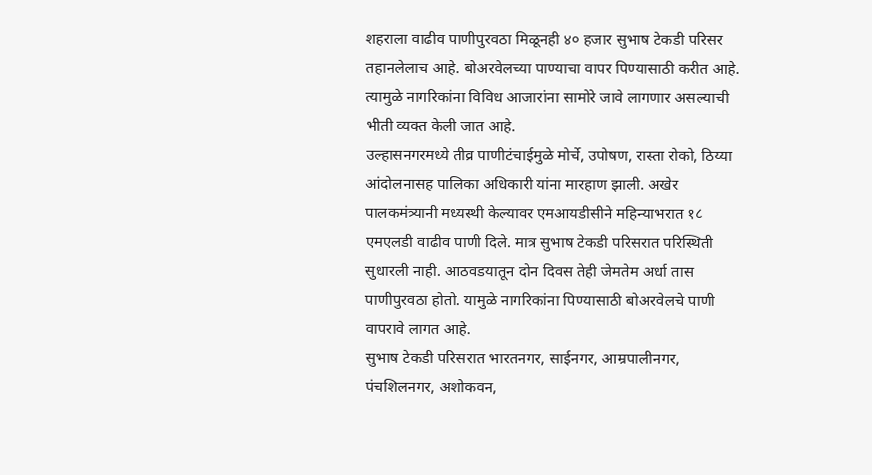शहराला वाढीव पाणीपुरवठा मिळूनही ४० हजार सुभाष टेकडी परिसर तहानलेलाच आहे. बोअरवेलच्या पाण्याचा वापर पिण्यासाठी करीत आहे. त्यामुळे नागरिकांना विविध आजारांना सामोरे जावे लागणार असल्याची भीती व्यक्त केली जात आहे.
उल्हासनगरमध्ये तीव्र पाणीटंचाईमुळे मोर्चे, उपोषण, रास्ता रोको, ठिय्या आंदोलनासह पालिका अधिकारी यांना मारहाण झाली. अखेर पालकमंत्र्यानी मध्यस्थी केल्यावर एमआयडीसीने महिन्याभरात १८ एमएलडी वाढीव पाणी दिले. मात्र सुभाष टेकडी परिसरात परिस्थिती सुधारली नाही. आठवडयातून दोन दिवस तेही जेमतेम अर्धा तास पाणीपुरवठा होतो. यामुळे नागरिकांना पिण्यासाठी बोअरवेलचे पाणी वापरावे लागत आहे.
सुभाष टेकडी परिसरात भारतनगर, साईनगर, आम्रपालीनगर, पंचशिलनगर, अशोकवन,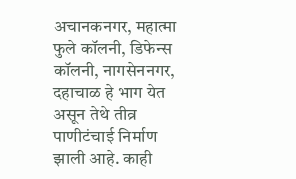अचानकनगर, महात्मा फुले कॉलनी, डिफेन्स कॉलनी, नागसेननगर, दहाचाळ हे भाग येत असून तेथे तीव्र पाणीटंचाई निर्माण झाली आहे. काही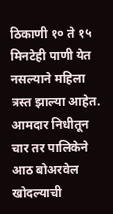ठिकाणी १० ते १५ मिनटेही पाणी येत नसल्याने महिला त्रस्त झाल्या आहेत.
आमदार निधीतून चार तर पालिकेने आठ बोअरवेल खोदल्याची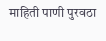माहिती पाणी पुरवठा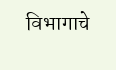विभागाचे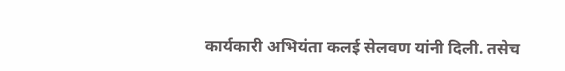कार्यकारी अभियंता कलई सेलवण यांनी दिली. तसेच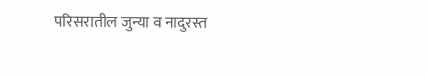परिसरातील जुन्या व नादुरस्त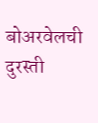बोअरवेलची दुरस्ती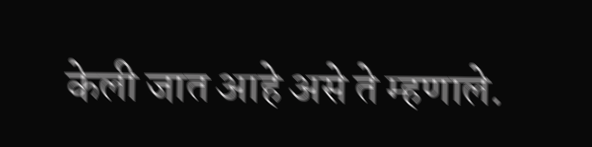केली जात आहे असे ते म्हणाले.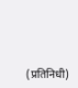(प्रतिनिधी)